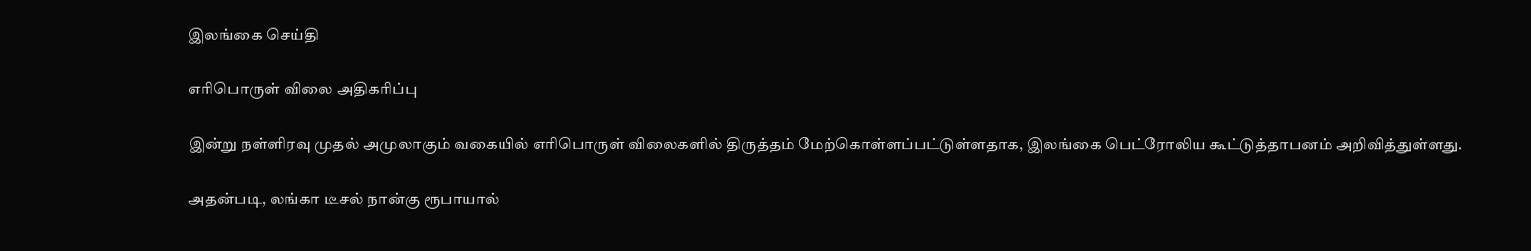இலங்கை செய்தி

எரிபொருள் விலை அதிகரிப்பு

இன்று நள்ளிரவு முதல் அமுலாகும் வகையில் எரிபொருள் விலைகளில் திருத்தம் மேற்கொள்ளப்பட்டுள்ளதாக, இலங்கை பெட்ரோலிய கூட்டுத்தாபனம் அறிவித்துள்ளது.

அதன்படி, லங்கா டீசல் நான்கு ரூபாயால்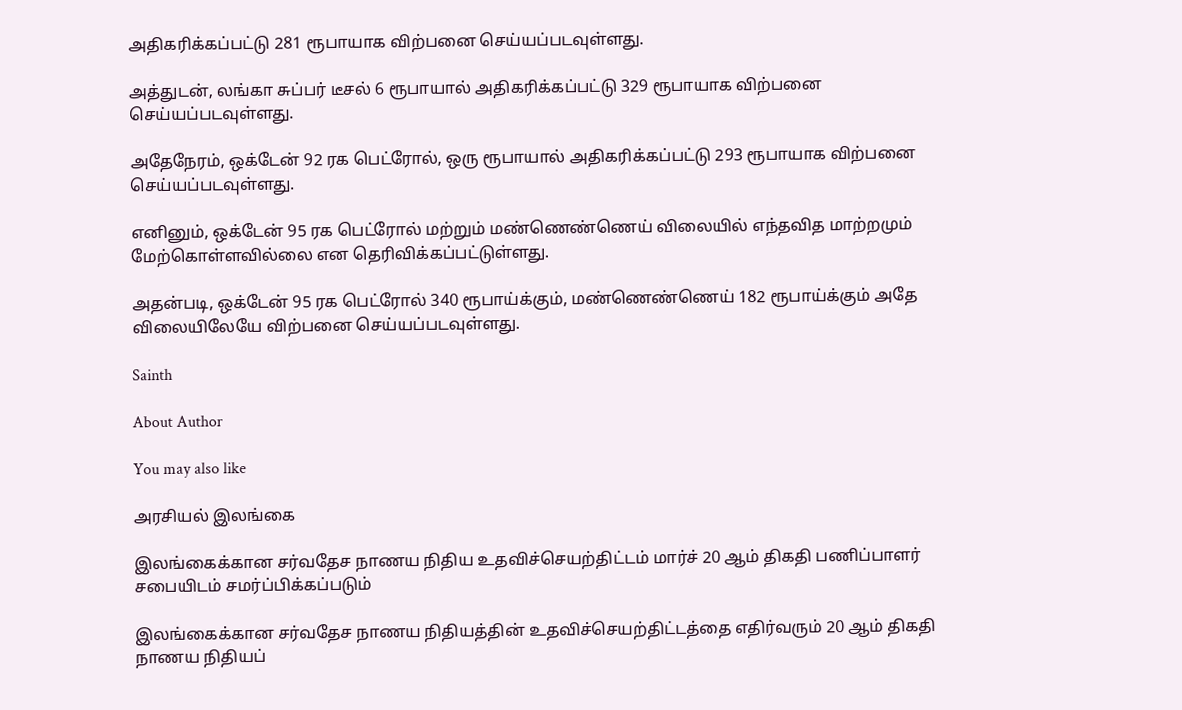அதிகரிக்கப்பட்டு 281 ரூபாயாக விற்பனை செய்யப்படவுள்ளது.

அத்துடன், லங்கா சுப்பர் டீசல் 6 ரூபாயால் அதிகரிக்கப்பட்டு 329 ரூபாயாக விற்பனை செய்யப்படவுள்ளது.

அதேநேரம், ஒக்டேன் 92 ரக பெட்ரோல், ஒரு ரூபாயால் அதிகரிக்கப்பட்டு 293 ரூபாயாக விற்பனை செய்யப்படவுள்ளது.

எனினும், ஒக்டேன் 95 ரக பெட்ரோல் மற்றும் மண்ணெண்ணெய் விலையில் எந்தவித மாற்றமும் மேற்கொள்ளவில்லை என தெரிவிக்கப்பட்டுள்ளது.

அதன்படி, ஒக்டேன் 95 ரக பெட்ரோல் 340 ரூபாய்க்கும், மண்ணெண்ணெய் 182 ரூபாய்க்கும் அதே விலையிலேயே விற்பனை செய்யப்படவுள்ளது.

Sainth

About Author

You may also like

அரசியல் இலங்கை

இலங்கைக்கான சர்வதேச நாணய நிதிய உதவிச்செயற்திட்டம் மார்ச் 20 ஆம் திகதி பணிப்பாளர் சபையிடம் சமர்ப்பிக்கப்படும்

இலங்கைக்கான சர்வதேச நாணய நிதியத்தின் உதவிச்செயற்திட்டத்தை எதிர்வரும் 20 ஆம் திகதி நாணய நிதியப்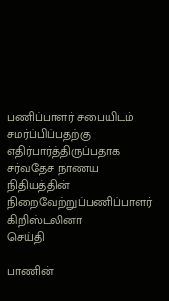பணிப்பாளர் சபையிடம் சமர்ப்பிப்பதற்கு எதிர்பார்த்திருப்பதாக சர்வதேச நாணய நிதியத்தின் நிறைவேற்றுப்பணிப்பாளர் கிறிஸ்டலினா
செய்தி

பாணின்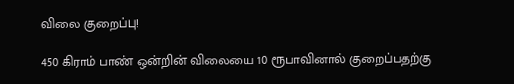விலை குறைப்பு!

450 கிராம் பாண் ஒன்றின் விலையை 10 ரூபாவினால் குறைப்பதற்கு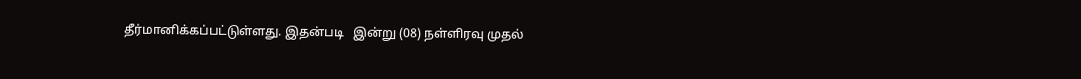தீர்மானிக்கப்பட்டுள்ளது. இதன்படி   இன்று (08) நள்ளிரவு முதல்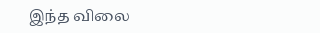இந்த விலை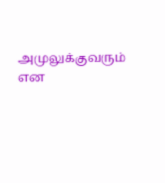அமுலுக்குவரும் என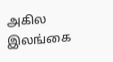அகில இலங்கை